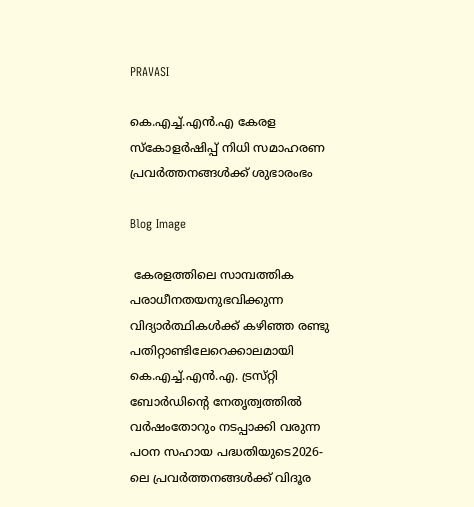PRAVASI

കെ.എച്ച്.എൻ.എ കേരള സ്കോളർഷിപ്പ് നിധി സമാഹരണ പ്രവർത്തനങ്ങൾക്ക് ശുഭാരംഭം

Blog Image

 കേരളത്തിലെ സാമ്പത്തിക പരാധീനതയനുഭവിക്കുന്ന വിദ്യാർത്ഥികൾക്ക് കഴിഞ്ഞ രണ്ടു പതിറ്റാണ്ടിലേറെക്കാലമായി കെ.എച്ച്.എൻ.എ. ട്രസ്‌റ്റി ബോർഡിന്റെ നേതൃത്വത്തിൽ വർഷംതോറും നടപ്പാക്കി വരുന്ന  പഠന സഹായ പദ്ധതിയുടെ2026-ലെ പ്രവർത്തനങ്ങൾക്ക് വിദൂര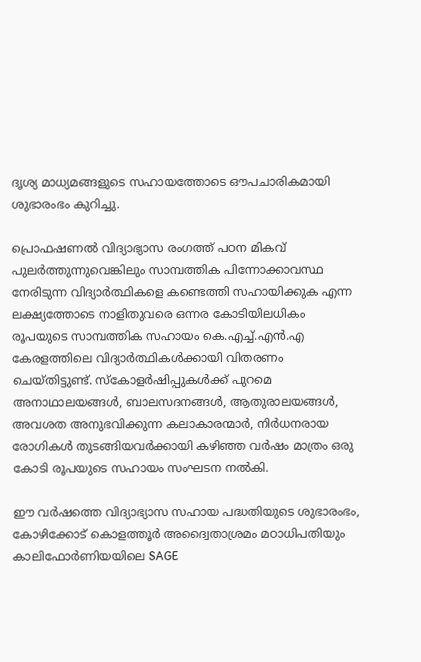ദൃശ്യ മാധ്യമങ്ങളുടെ സഹായത്തോടെ ഔപചാരികമായി ശുഭാരംഭം കുറിച്ചു.

പ്രൊഫഷണൽ വിദ്യാഭ്യാസ രംഗത്ത് പഠന മികവ് പുലർത്തുന്നുവെങ്കിലും സാമ്പത്തിക പിന്നോക്കാവസ്ഥ നേരിടുന്ന വിദ്യാർത്ഥികളെ കണ്ടെത്തി സഹായിക്കുക എന്ന ലക്ഷ്യത്തോടെ നാളിതുവരെ ഒന്നര കോടിയിലധികം രൂപയുടെ സാമ്പത്തിക സഹായം കെ.എച്ച്.എൻ.എ കേരളത്തിലെ വിദ്യാർത്ഥികൾക്കായി വിതരണം ചെയ്തിട്ടുണ്ട്. സ്കോളർഷിപ്പുകൾക്ക് പുറമെ അനാഥാലയങ്ങൾ, ബാലസദനങ്ങൾ, ആതുരാലയങ്ങൾ, അവശത അനുഭവിക്കുന്ന കലാകാരന്മാർ, നിർധനരായ രോഗികൾ തുടങ്ങിയവർക്കായി കഴിഞ്ഞ വർഷം മാത്രം ഒരു കോടി രൂപയുടെ സഹായം സംഘടന നൽകി.

ഈ വർഷത്തെ വിദ്യാഭ്യാസ സഹായ പദ്ധതിയുടെ ശുഭാരംഭം, കോഴിക്കോട് കൊളത്തൂർ അദ്വൈതാശ്രമം മഠാധിപതിയും കാലിഫോർണിയയിലെ SAGE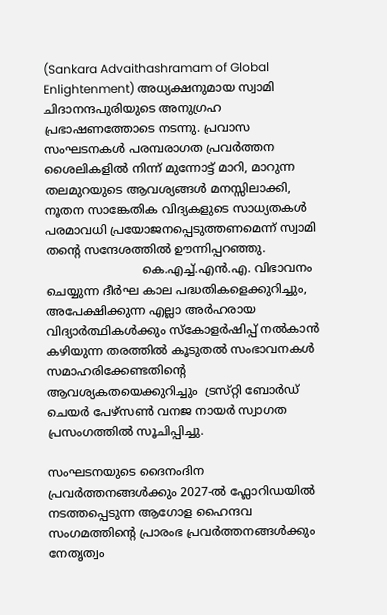(Sankara Advaithashramam of Global Enlightenment) അധ്യക്ഷനുമായ സ്വാമി ചിദാനന്ദപുരിയുടെ അനുഗ്രഹ പ്രഭാഷണത്തോടെ നടന്നു. പ്രവാസ സംഘടനകൾ പരമ്പരാഗത പ്രവർത്തന ശൈലികളിൽ നിന്ന് മുന്നോട്ട് മാറി, മാറുന്ന തലമുറയുടെ ആവശ്യങ്ങൾ മനസ്സിലാക്കി, നൂതന സാങ്കേതിക വിദ്യകളുടെ സാധ്യതകൾ പരമാവധി പ്രയോജനപ്പെടുത്തണമെന്ന് സ്വാമി തന്റെ സന്ദേശത്തിൽ ഊന്നിപ്പറഞ്ഞു.
                          കെ.എച്ച്.എൻ.എ. വിഭാവനം ചെയ്യുന്ന ദീർഘ കാല പദ്ധതികളെക്കുറിച്ചും, അപേക്ഷിക്കുന്ന എല്ലാ അർഹരായ വിദ്യാർത്ഥികൾക്കും സ്കോളർഷിപ്പ് നൽകാൻ കഴിയുന്ന തരത്തിൽ കൂടുതൽ സംഭാവനകൾ സമാഹരിക്കേണ്ടതിന്റെ ആവശ്യകതയെക്കുറിച്ചും  ട്രസ്‌റ്റി ബോർഡ് ചെയർ പേഴ്സൺ വനജ നായർ സ്വാഗത പ്രസംഗത്തിൽ സൂചിപ്പിച്ചു.

സംഘടനയുടെ ദൈനംദിന പ്രവർത്തനങ്ങൾക്കും 2027-ൽ ഫ്ലോറിഡയിൽ നടത്തപ്പെടുന്ന ആഗോള ഹൈന്ദവ സംഗമത്തിന്റെ പ്രാരംഭ പ്രവർത്തനങ്ങൾക്കും നേതൃത്വം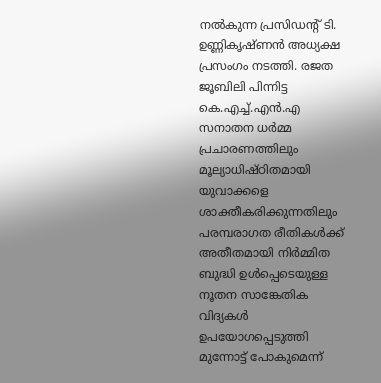നൽകുന്ന പ്രസിഡന്റ് ടി. ഉണ്ണികൃഷ്ണൻ അധ്യക്ഷ പ്രസംഗം നടത്തി. രജത ജൂബിലി പിന്നിട്ട കെ.എച്ച്.എൻ.എ സനാതന ധർമ്മ പ്രചാരണത്തിലും മൂല്യാധിഷ്ഠിതമായി യുവാക്കളെ ശാക്തീകരിക്കുന്നതിലും പരമ്പരാഗത രീതികൾക്ക് അതീതമായി നിർമ്മിത ബുദ്ധി ഉൾപ്പെടെയുള്ള നൂതന സാങ്കേതിക വിദ്യകൾ ഉപയോഗപ്പെടുത്തി മുന്നോട്ട് പോകുമെന്ന്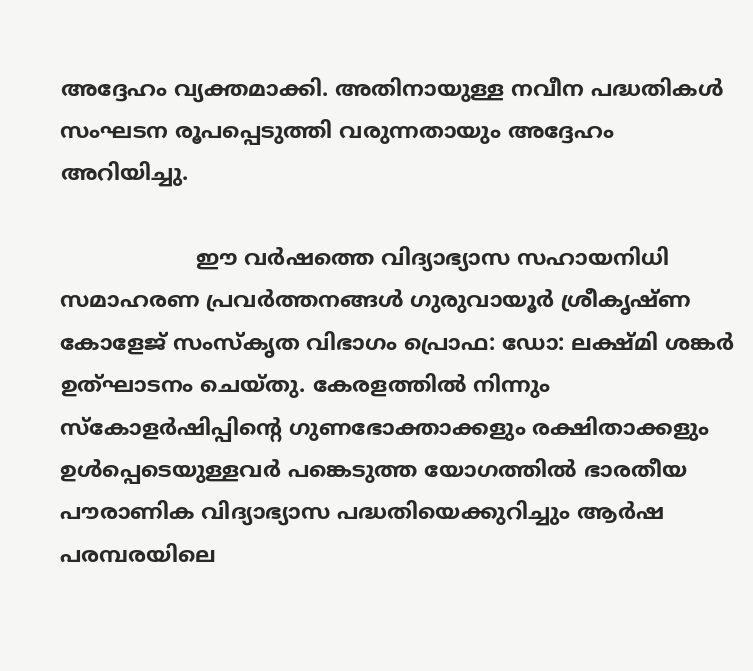അദ്ദേഹം വ്യക്തമാക്കി. അതിനായുള്ള നവീന പദ്ധതികൾ സംഘടന രൂപപ്പെടുത്തി വരുന്നതായും അദ്ദേഹം അറിയിച്ചു.

                    ഈ വർഷത്തെ വിദ്യാഭ്യാസ സഹായനിധി സമാഹരണ പ്രവർത്തനങ്ങൾ ഗുരുവായൂർ ശ്രീകൃഷ്ണ കോളേജ് സംസ്‌കൃത വിഭാഗം പ്രൊഫ: ഡോ: ലക്ഷ്മി ശങ്കർ ഉത്‌ഘാടനം ചെയ്തു. കേരളത്തിൽ നിന്നും സ്കോളർഷിപ്പിന്റെ ഗുണഭോക്താക്കളും രക്ഷിതാക്കളും ഉൾപ്പെടെയുള്ളവർ പങ്കെടുത്ത യോഗത്തിൽ ഭാരതീയ പൗരാണിക വിദ്യാഭ്യാസ പദ്ധതിയെക്കുറിച്ചും ആർഷ പരമ്പരയിലെ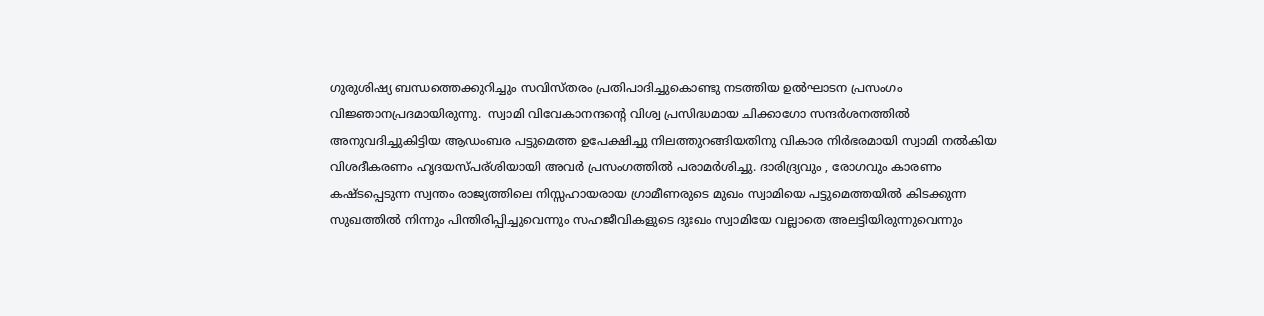ഗുരുശിഷ്യ ബന്ധത്തെക്കുറിച്ചും സവിസ്തരം പ്രതിപാദിച്ചുകൊണ്ടു നടത്തിയ ഉൽഘാടന പ്രസംഗം
വിജ്ഞാനപ്രദമായിരുന്നു.  സ്വാമി വിവേകാനന്ദന്റെ വിശ്വ പ്രസിദ്ധമായ ചിക്കാഗോ സന്ദർശനത്തിൽ അനുവദിച്ചുകിട്ടിയ ആഡംബര പട്ടുമെത്ത ഉപേക്ഷിച്ചു നിലത്തുറങ്ങിയതിനു വികാര നിർഭരമായി സ്വാമി നൽകിയ വിശദീകരണം ഹൃദയസ്പര്ശിയായി അവർ പ്രസംഗത്തിൽ പരാമർശിച്ചു. ദാരിദ്ര്യവും , രോഗവും കാരണം കഷ്ടപ്പെടുന്ന സ്വന്തം രാജ്യത്തിലെ നിസ്സഹായരായ ഗ്രാമീണരുടെ മുഖം സ്വാമിയെ പട്ടുമെത്തയിൽ കിടക്കുന്ന സുഖത്തിൽ നിന്നും പിന്തിരിപ്പിച്ചുവെന്നും സഹജീവികളുടെ ദുഃഖം സ്വാമിയേ വല്ലാതെ അലട്ടിയിരുന്നുവെന്നും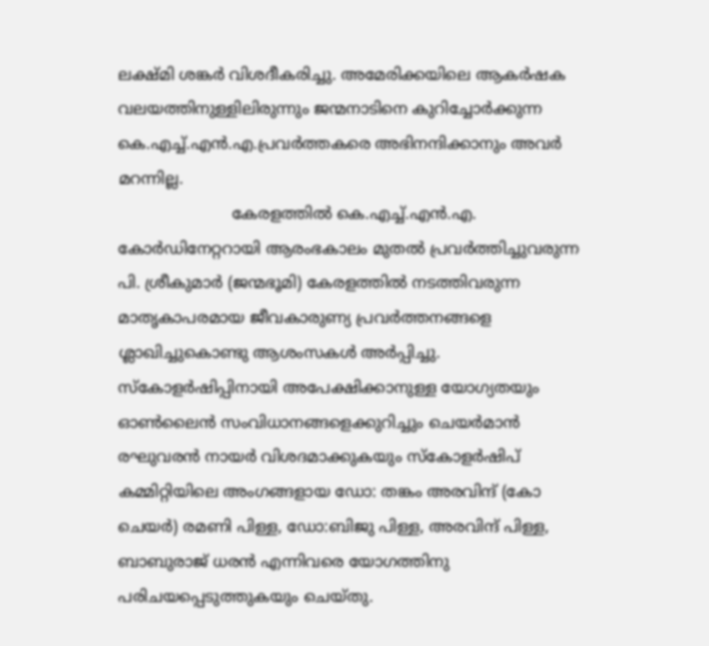ലക്ഷ്മി ശങ്കർ വിശദീകരിച്ചു. അമേരിക്കയിലെ ആകർഷക വലയത്തിനുള്ളിലിരുന്നും ജന്മനാടിനെ കുറിച്ചോർക്കുന്ന കെ.എച്ച്.എൻ.എ.പ്രവർത്തകരെ അഭിനന്ദിക്കാനും അവർ മറന്നില്ല.
                       കേരളത്തിൽ കെ.എച്ച്.എൻ.എ. കോർഡിനേറ്ററായി ആരംഭകാലം മുതൽ പ്രവർത്തിച്ചുവരുന്ന പി. ശ്രീകുമാർ (ജന്മഭൂമി) കേരളത്തിൽ നടത്തിവരുന്ന മാതൃകാപരമായ ജീവകാരുണ്യ പ്രവർത്തനങ്ങളെ ശ്ലാഖിച്ചുകൊണ്ടു ആശംസകൾ അർപ്പിച്ചു. സ്കോളർഷിപ്പിനായി അപേക്ഷിക്കാനുള്ള യോഗ്യതയും ഓൺലൈൻ സംവിധാനങ്ങളെക്കുറിച്ചും ചെയർമാൻ രഘുവരൻ നായർ വിശദമാക്കുകയും സ്കോളർഷിപ് കമ്മിറ്റിയിലെ അംഗങ്ങളായ ഡോ: തങ്കം അരവിന്ദ് (കോ ചെയർ) രമണി പിള്ള, ഡോ:ബിജു പിള്ള, അരവിന്ദ് പിള്ള, ബാബുരാജ് ധരൻ എന്നിവരെ യോഗത്തിനു പരിചയപ്പെടുത്തുകയും ചെയ്തു.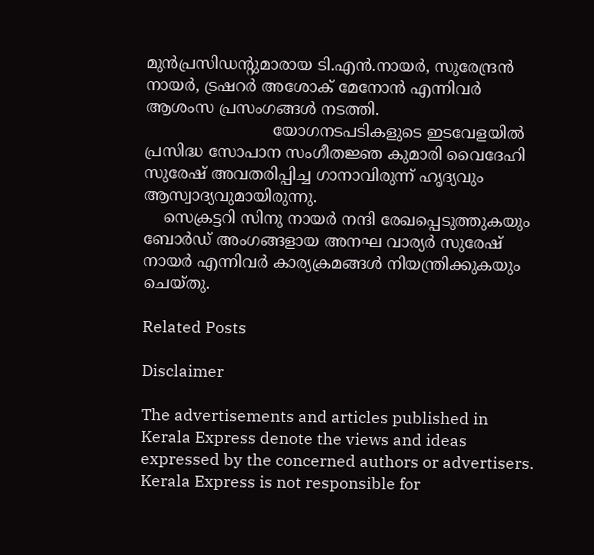മുൻപ്രസിഡന്റുമാരായ ടി.എൻ.നായർ, സുരേന്ദ്രൻ നായർ, ട്രഷറർ അശോക് മേനോൻ എന്നിവർ ആശംസ പ്രസംഗങ്ങൾ നടത്തി.
                          യോഗനടപടികളുടെ ഇടവേളയിൽ പ്രസിദ്ധ സോപാന സംഗീതജ്ഞ കുമാരി വൈദേഹി സുരേഷ് അവതരിപ്പിച്ച ഗാനാവിരുന്ന്‌ ഹൃദ്യവും ആസ്വാദ്യവുമായിരുന്നു.
    സെക്രട്ടറി സിനു നായർ നന്ദി രേഖപ്പെടുത്തുകയും ബോർഡ് അംഗങ്ങളായ അനഘ വാര്യർ സുരേഷ് നായർ എന്നിവർ കാര്യക്രമങ്ങൾ നിയന്ത്രിക്കുകയും ചെയ്തു.

Related Posts

Disclaimer

The advertisements and articles published in Kerala Express denote the views and ideas expressed by the concerned authors or advertisers. Kerala Express is not responsible for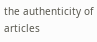the authenticity of articles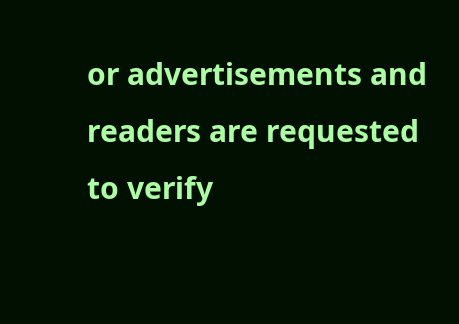or advertisements and readers are requested to verify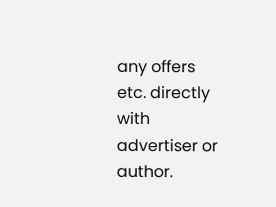any offers etc. directly with advertiser or author.